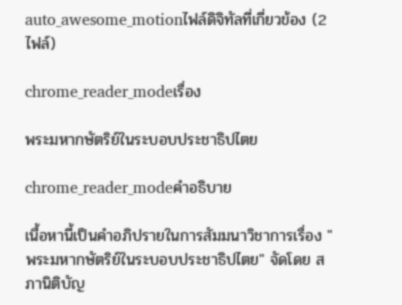auto_awesome_motionไฟล์ดิจิทัลที่เกี่ยวข้อง (2 ไฟล์)

chrome_reader_modeเรื่อง

พระมหากษัตริย์ในระบอบประชาธิปไตย

chrome_reader_modeคำอธิบาย

เนื้อหานี้เป็นคำอภิปรายในการสัมมนาวิชาการเรื่อง "พระมหากษัตริย์ในระบอบประชาธิปไตย" จัดโดย สภานิติบัญ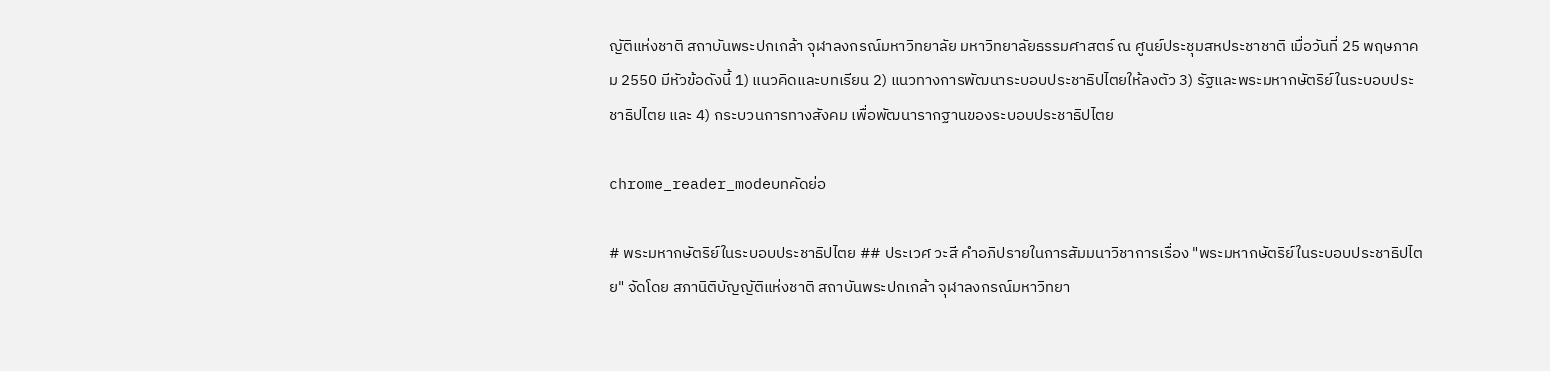ญัติแห่งชาติ สถาบันพระปกเกล้า จุฬาลงกรณ์มหาวิทยาลัย มหาวิทยาลัยธรรมศาสตร์ ณ ศูนย์ประชุมสหประชาชาติ เมื่อวันที่ 25 พฤษภาคม 2550 มีหัวข้อดังนี้ 1) แนวคิดและบทเรียน 2) แนวทางการพัฒนาระบอบประชาธิปไตยให้ลงตัว 3) รัฐและพระมหากษัตริย์ในระบอบประชาธิปไตย และ 4) กระบวนการทางสังคม เพื่อพัฒนารากฐานของระบอบประชาธิปไตย

chrome_reader_modeบทคัดย่อ

# พระมหากษัตริย์ในระบอบประชาธิปไตย ## ประเวศ วะสี คำอภิปรายในการสัมมนาวิชาการเรื่อง "พระมหากษัตริย์ในระบอบประชาธิปไตย" จัดโดย สภานิติบัญญัติแห่งชาติ สถาบันพระปกเกล้า จุฬาลงกรณ์มหาวิทยา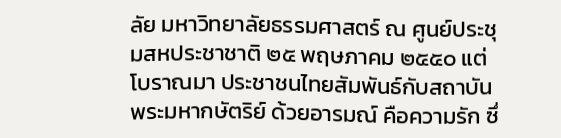ลัย มหาวิทยาลัยธรรมศาสตร์ ณ ศูนย์ประชุมสหประชาชาติ ๒๕ พฤษภาคม ๒๕๕๐ แต่โบราณมา ประชาชนไทยสัมพันธ์กับสถาบันพระมหากษัตริย์ ด้วยอารมณ์ คือความรัก ซึ่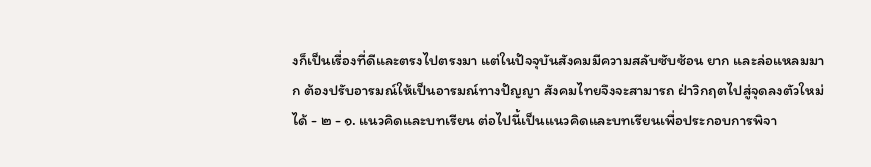งก็เป็นเรื่องที่ดีและตรงไปตรงมา แต่ในปัจจุบันสังคมมีความสลับซับซ้อน ยาก และล่อแหลมมาก ต้องปรับอารมณ์ให้เป็นอารมณ์ทางปัญญา สังคมไทยจึงจะสามารถ ฝ่าวิกฤตไปสู่จุดลงตัวใหม่ได้ - ๒ - ๑. แนวคิดและบทเรียน ต่อไปนี้เป็นแนวคิดและบทเรียนเพื่อประกอบการพิจา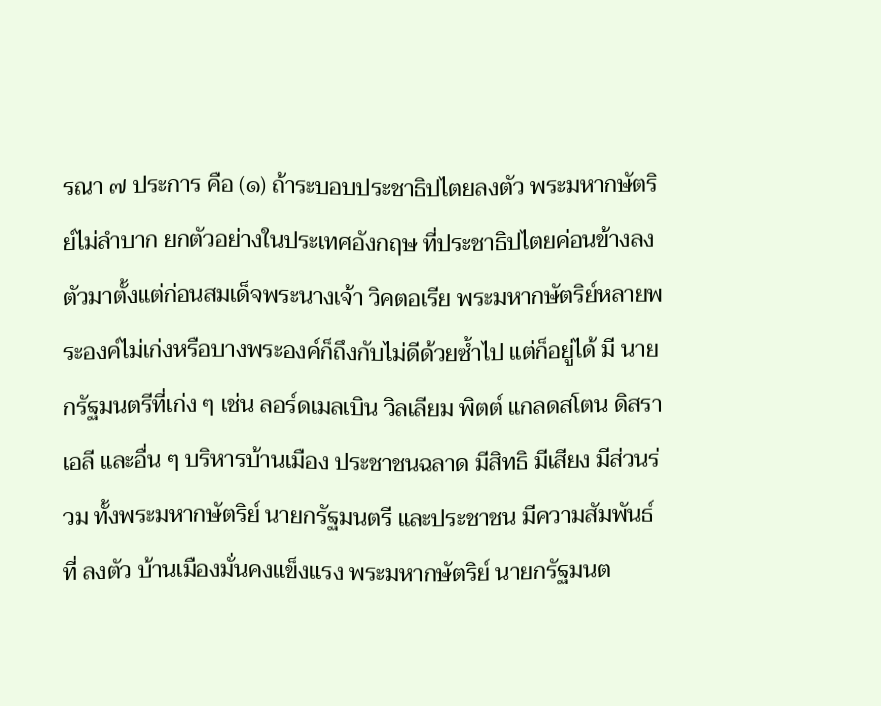รณา ๗ ประการ คือ (๑) ถ้าระบอบประชาธิปไตยลงตัว พระมหากษัตริย์ไม่ลำบาก ยกตัวอย่างในประเทศอังกฤษ ที่ประชาธิปไตยค่อนข้างลงตัวมาตั้งแต่ก่อนสมเด็จพระนางเจ้า วิคตอเรีย พระมหากษัตริย์หลายพระองค์ไม่เก่งหรือบางพระองค์ก็ถึงกับไม่ดีด้วยซ้ำไป แต่ก็อยู่ได้ มี นายกรัฐมนตรีที่เก่ง ๆ เช่น ลอร์ดเมลเบิน วิลเลียม พิตต์ แกลดสโตน ดิสราเอลี และอื่น ๆ บริหารบ้านเมือง ประชาชนฉลาด มีสิทธิ มีเสียง มีส่วนร่วม ทั้งพระมหากษัตริย์ นายกรัฐมนตรี และประชาชน มีความสัมพันธ์ที่ ลงตัว บ้านเมืองมั่นคงแข็งแรง พระมหากษัตริย์ นายกรัฐมนต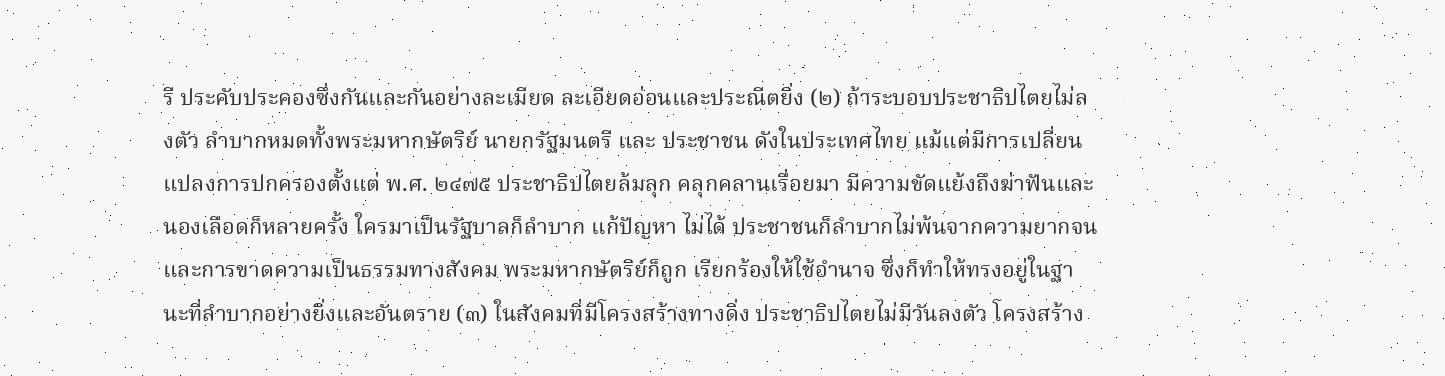รี ประคับประคองซึ่งกันและกันอย่างละเมียด ละเอียดอ่อนและประณีตยิ่ง (๒) ถ้าระบอบประชาธิปไตยไม่ลงตัว ลำบากหมดทั้งพระมหากษัตริย์ นายกรัฐมนตรี และ ประชาชน ดังในประเทศไทย แม้แต่มีการเปลี่ยนแปลงการปกครองตั้งแต่ พ.ศ. ๒๔๗๕ ประชาธิปไตยล้มลุก คลุกคลานเรื่อยมา มีความขัดแย้งถึงฆ่าฟันและนองเลือดก็หลายครั้ง ใครมาเป็นรัฐบาลก็ลำบาก แก้ปัญหา ไม่ได้ ประชาชนก็ลำบากไม่พ้นจากความยากจนและการขาดความเป็นธรรมทางสังคม พระมหากษัตริย์ก็ถูก เรียกร้องให้ใช้อำนาจ ซึ่งก็ทำให้ทรงอยู่ในฐานะที่ลำบากอย่างยิ่งและอันตราย (๓) ในสังคมที่มีโครงสร้างทางดิ่ง ประชาธิปไตยไม่มีวันลงตัว โครงสร้าง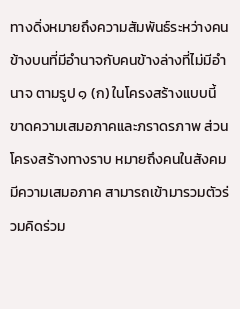ทางดิ่งหมายถึงความสัมพันธ์ระหว่างคนข้างบนที่มีอำนาจกับคนข้างล่างที่ไม่มีอำนาจ ตามรูป ๑ (ก) ในโครงสร้างแบบนี้ขาดความเสมอภาคและภราดรภาพ ส่วนโครงสร้างทางราบ หมายถึงคนในสังคมมีความเสมอภาค สามารถเข้ามารวมตัวร่วมคิดร่วม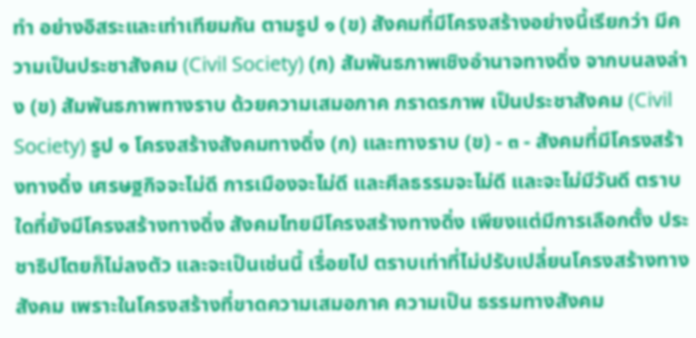ทำ อย่างอิสระและเท่าเทียมกัน ตามรูป ๑ (ข) สังคมที่มีโครงสร้างอย่างนี้เรียกว่า มีความเป็นประชาสังคม (Civil Society) (ก) สัมพันธภาพเชิงอำนาจทางดิ่ง จากบนลงล่าง (ข) สัมพันธภาพทางราบ ด้วยความเสมอภาค ภราดรภาพ เป็นประชาสังคม (Civil Society) รูป ๑ โครงสร้างสังคมทางดิ่ง (ก) และทางราบ (ข) - ๓ - สังคมที่มีโครงสร้างทางดิ่ง เศรษฐกิจจะไม่ดี การเมืองจะไม่ดี และศีลธรรมจะไม่ดี และจะไม่มีวันดี ตราบใดที่ยังมีโครงสร้างทางดิ่ง สังคมไทยมีโครงสร้างทางดิ่ง เพียงแต่มีการเลือกตั้ง ประชาธิปไตยก็ไม่ลงตัว และจะเป็นเช่นนี้ เรื่อยไป ตราบเท่าที่ไม่ปรับเปลี่ยนโครงสร้างทางสังคม เพราะในโครงสร้างที่ขาดความเสมอภาค ความเป็น ธรรมทางสังคม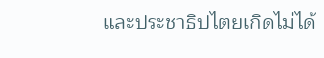และประชาธิปไตยเกิดไม่ได้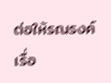ต่อให้รณรงค์เรื่อ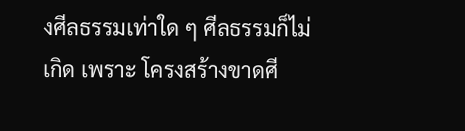งศีลธรรมเท่าใด ๆ ศีลธรรมก็ไม่เกิด เพราะ โครงสร้างขาดศี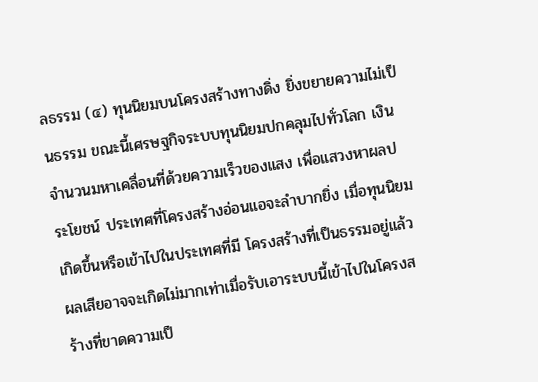ลธรรม (๔) ทุนนิยมบนโครงสร้างทางดิ่ง ยิ่งขยายความไม่เป็นธรรม ขณะนี้เศรษฐกิจระบบทุนนิยมปกคลุมไปทั่วโลก เงินจำนวนมหาเคลื่อนที่ด้วยความเร็วของแสง เพื่อแสวงหาผลประโยชน์ ประเทศที่โครงสร้างอ่อนแอจะลำบากยิ่ง เมื่อทุนนิยมเกิดขึ้นหรือเข้าไปในประเทศที่มี โครงสร้างที่เป็นธรรมอยู่แล้ว ผลเสียอาจจะเกิดไม่มากเท่าเมื่อรับเอาระบบนี้เข้าไปในโครงสร้างที่ขาดความเป็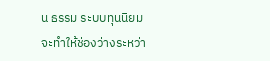น ธรรม ระบบทุนนิยมจะทำให้ช่องว่างระหว่า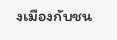งเมืองกับชน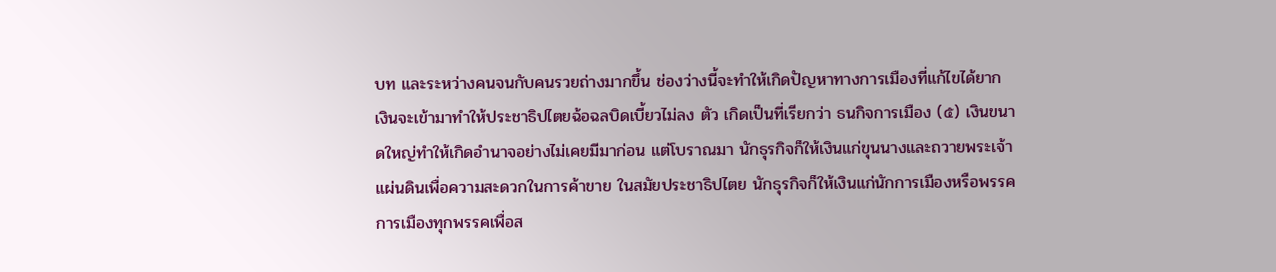บท และระหว่างคนจนกับคนรวยถ่างมากขึ้น ช่องว่างนี้จะทำให้เกิดปัญหาทางการเมืองที่แก้ไขได้ยาก เงินจะเข้ามาทำให้ประชาธิปไตยฉ้อฉลบิดเบี้ยวไม่ลง ตัว เกิดเป็นที่เรียกว่า ธนกิจการเมือง (๕) เงินขนาดใหญ่ทำให้เกิดอำนาจอย่างไม่เคยมีมาก่อน แต่โบราณมา นักธุรกิจก็ให้เงินแก่ขุนนางและถวายพระเจ้าแผ่นดินเพื่อความสะดวกในการค้าขาย ในสมัยประชาธิปไตย นักธุรกิจก็ให้เงินแก่นักการเมืองหรือพรรคการเมืองทุกพรรคเพื่อส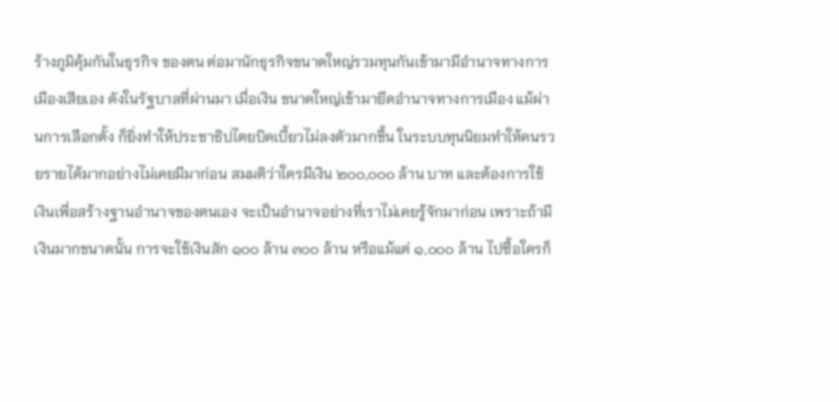ร้างภูมิคุ้มกันในธุรกิจ ของตน ต่อมานักธุรกิจขนาดใหญ่รวมทุนกันเข้ามามีอำนาจทางการเมืองเสียเอง ดังในรัฐบาลที่ผ่านมา เมื่อเงิน ขนาดใหญ่เข้ามายึดอำนาจทางการเมือง แม้ผ่านการเลือกตั้ง ก็ยิ่งทำให้ประชาธิปไตยบิดเบี้ยวไม่ลงตัวมากขึ้น ในระบบทุนนิยมทำให้คนรวยรายได้มากอย่างไม่เคยมีมาก่อน สมมติว่าใครมีเงิน ๒๐๐,๐๐๐ ล้าน บาท และต้องการใช้เงินเพื่อสร้างฐานอำนาจของตนเอง จะเป็นอำนาจอย่างที่เราไม่เคยรู้จักมาก่อน เพราะถ้ามี เงินมากขนาดนั้น การจะใช้เงินสัก ๑๐๐ ล้าน ๓๐๐ ล้าน หรือแม้แต่ ๑,๐๐๐ ล้าน ไปซื้อใครก็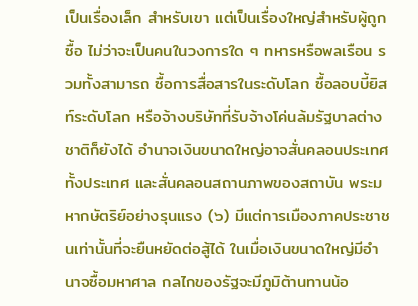เป็นเรื่องเล็ก สำหรับเขา แต่เป็นเรื่องใหญ่สำหรับผู้ถูกซื้อ ไม่ว่าจะเป็นคนในวงการใด ๆ ทหารหรือพลเรือน รวมทั้งสามารถ ซื้อการสื่อสารในระดับโลก ซื้อลอบบี้ยิสท์ระดับโลก หรือจ้างบริษัทที่รับจ้างโค่นล้มรัฐบาลต่างชาติก็ยังได้ อำนาจเงินขนาดใหญ่อาจสั่นคลอนประเทศทั้งประเทศ และสั่นคลอนสถานภาพของสถาบัน พระมหากษัตริย์อย่างรุนแรง (๖) มีแต่การเมืองภาคประชาชนเท่านั้นที่จะยืนหยัดต่อสู้ได้ ในเมื่อเงินขนาดใหญ่มีอำนาจซื้อมหาศาล กลไกของรัฐจะมีภูมิต้านทานน้อ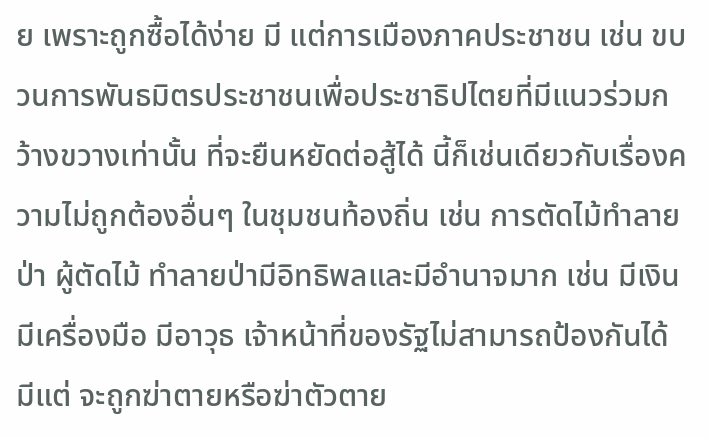ย เพราะถูกซื้อได้ง่าย มี แต่การเมืองภาคประชาชน เช่น ขบวนการพันธมิตรประชาชนเพื่อประชาธิปไตยที่มีแนวร่วมกว้างขวางเท่านั้น ที่จะยืนหยัดต่อสู้ได้ นี้ก็เช่นเดียวกับเรื่องความไม่ถูกต้องอื่นๆ ในชุมชนท้องถิ่น เช่น การตัดไม้ทำลายป่า ผู้ตัดไม้ ทำลายป่ามีอิทธิพลและมีอำนาจมาก เช่น มีเงิน มีเครื่องมือ มีอาวุธ เจ้าหน้าที่ของรัฐไม่สามารถป้องกันได้ มีแต่ จะถูกฆ่าตายหรือฆ่าตัวตาย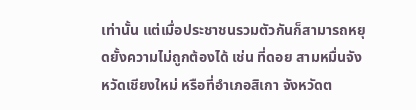เท่านั้น แต่เมื่อประชาชนรวมตัวกันก็สามารถหยุดยั้งความไม่ถูกต้องได้ เช่น ที่ดอย สามหมื่นจังหวัดเชียงใหม่ หรือที่อำเภอสิเกา จังหวัดต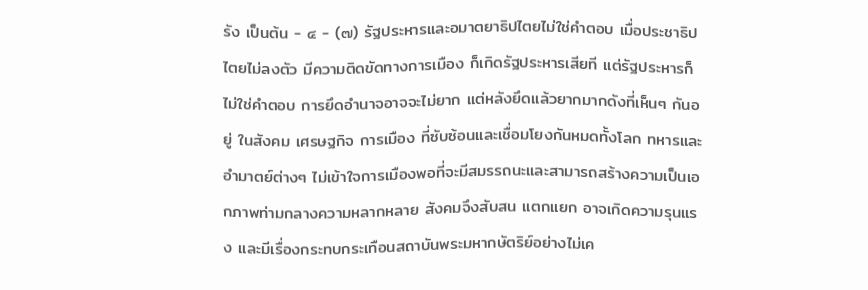รัง เป็นต้น - ๔ - (๗) รัฐประหารและอมาตยาธิปไตยไม่ใช่คำตอบ เมื่อประชาธิปไตยไม่ลงตัว มีความติดขัดทางการเมือง ก็เกิดรัฐประหารเสียที แต่รัฐประหารก็ไม่ใช่คำตอบ การยึดอำนาจอาจจะไม่ยาก แต่หลังยึดแล้วยากมากดังที่เห็นๆ กันอยู่ ในสังคม เศรษฐกิจ การเมือง ที่ซับซ้อนและเชื่อมโยงกันหมดทั้งโลก ทหารและอำมาตย์ต่างๆ ไม่เข้าใจการเมืองพอที่จะมีสมรรถนะและสามารถสร้างความเป็นเอกภาพท่ามกลางความหลากหลาย สังคมจึงสับสน แตกแยก อาจเกิดความรุนแรง และมีเรื่องกระทบกระเทือนสถาบันพระมหากษัตริย์อย่างไม่เค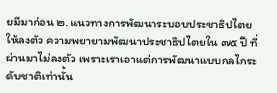ยมีมาก่อน ๒. แนวทางการพัฒนาระบอบประชาธิปไตยให้ลงตัว ความพยายามพัฒนาประชาธิปไตยใน ๗๕ ปี ที่ผ่านมาไม่ลงตัว เพราะเราเอาแต่การพัฒนาแบบกลไกระดับชาติเท่านั้น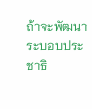ถ้าจะพัฒนาระบอบประชาธิ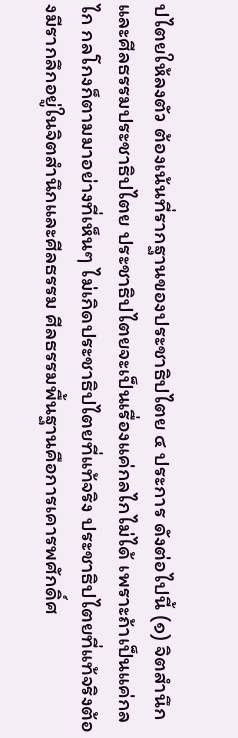ปไตยให้ลงตัว ต้องเน้นที่รากฐานของประชาธิปไตย ๔ ประการ ดังต่อไปนี้ (๑) จิตสำนึกและศีลธรรมประชาธิปไตย ประชาธิปไตยจะเป็นเรื่องแค่กลไกไม่ได้ เพราะถ้าเป็นแค่กลไก กลโกงก็ตามมาอย่างที่เห็นๆ ไม่เกิดประชาธิปไตยที่แท้จริง ประชาธิปไตยที่แท้จริงต้องมีรากลึกอยู่ในจิตสำนึกและศีลธรรม ศีลธรรมพื้นฐานคือการเคารพศักดิ์ศ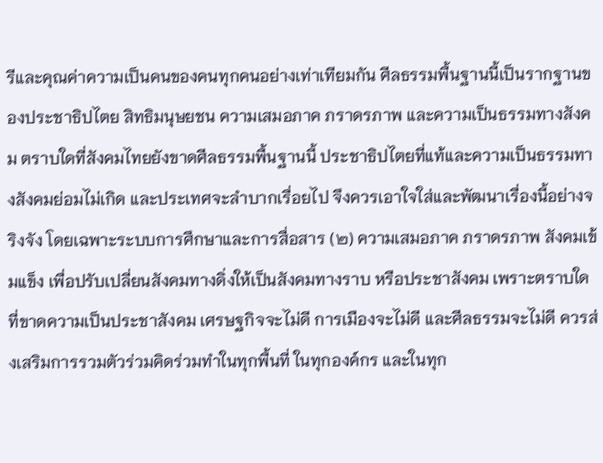รีและคุณค่าความเป็นคนของคนทุกคนอย่างเท่าเทียมกัน ศีลธรรมพื้นฐานนี้เป็นรากฐานของประชาธิปไตย สิทธิมนุษยชน ความเสมอภาค ภราดรภาพ และความเป็นธรรมทางสังคม ตราบใดที่สังคมไทยยังขาดศีลธรรมพื้นฐานนี้ ประชาธิปไตยที่แท้และความเป็นธรรมทางสังคมย่อมไม่เกิด และประเทศจะลำบากเรื่อยไป จึงควรเอาใจใส่และพัฒนาเรื่องนี้อย่างจริงจัง โดยเฉพาะระบบการศึกษาและการสื่อสาร (๒) ความเสมอภาค ภราดรภาพ สังคมเข้มแข็ง เพื่อปรับเปลี่ยนสังคมทางดิ่งให้เป็นสังคมทางราบ หรือประชาสังคม เพราะตราบใดที่ขาดความเป็นประชาสังคม เศรษฐกิจจะไม่ดี การเมืองจะไม่ดี และศีลธรรมจะไม่ดี ควรส่งเสริมการรวมตัวร่วมคิดร่วมทำในทุกพื้นที่ ในทุกองค์กร และในทุก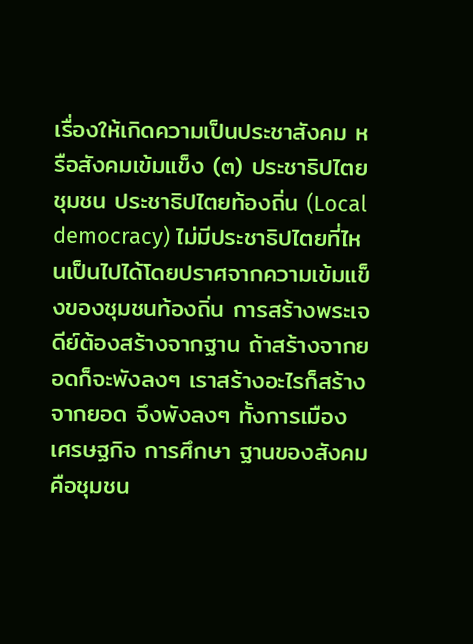เรื่องให้เกิดความเป็นประชาสังคม หรือสังคมเข้มแข็ง (๓) ประชาธิปไตยชุมชน ประชาธิปไตยท้องถิ่น (Local democracy) ไม่มีประชาธิปไตยที่ไหนเป็นไปได้โดยปราศจากความเข้มแข็งของชุมชนท้องถิ่น การสร้างพระเจดีย์ต้องสร้างจากฐาน ถ้าสร้างจากยอดก็จะพังลงๆ เราสร้างอะไรก็สร้างจากยอด จึงพังลงๆ ทั้งการเมือง เศรษฐกิจ การศึกษา ฐานของสังคมคือชุมชน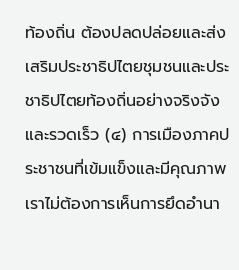ท้องถิ่น ต้องปลดปล่อยและส่งเสริมประชาธิปไตยชุมชนและประชาธิปไตยท้องถิ่นอย่างจริงจังและรวดเร็ว (๔) การเมืองภาคประชาชนที่เข้มแข็งและมีคุณภาพ เราไม่ต้องการเห็นการยึดอำนา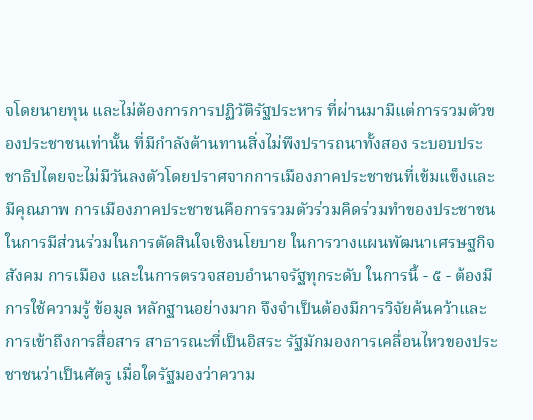จโดยนายทุน และไม่ต้องการการปฏิวัติรัฐประหาร ที่ผ่านมามีแต่การรวมตัวของประชาชนเท่านั้น ที่มีกำลังต้านทานสิ่งไม่พึงปรารถนาทั้งสอง ระบอบประชาธิปไตยจะไม่มีวันลงตัวโดยปราศจากการเมืองภาคประชาชนที่เข้มแข็งและมีคุณภาพ การเมืองภาคประชาชนคือการรวมตัวร่วมคิดร่วมทำของประชาชนในการมีส่วนร่วมในการตัดสินใจเชิงนโยบาย ในการวางแผนพัฒนาเศรษฐกิจ สังคม การเมือง และในการตรวจสอบอำนาจรัฐทุกระดับ ในการนี้ - ๕ - ต้องมีการใช้ความรู้ ข้อมูล หลักฐานอย่างมาก จึงจำเป็นต้องมีการวิจัยค้นคว้าและการเข้าถึงการสื่อสาร สาธารณะที่เป็นอิสระ รัฐมักมองการเคลื่อนไหวของประชาชนว่าเป็นศัตรู เมื่อใดรัฐมองว่าความ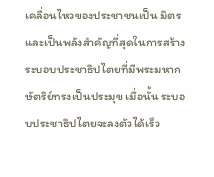เคลื่อนไหวของประชาชนเป็น มิตร และเป็นพลังสำคัญที่สุดในการสร้างระบอบประชาธิปไตยที่มีพระมหากษัตริย์ทรงเป็นประมุข เมื่อนั้น ระบอบประชาธิปไตยจะลงตัวได้เร็ว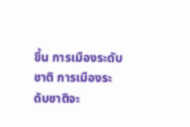ขึ้น การเมืองระดับชาติ การเมืองระดับชาติจะ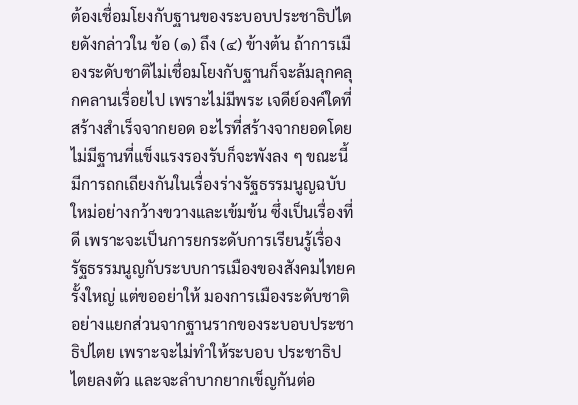ต้องเชื่อมโยงกับฐานของระบอบประชาธิปไตยดังกล่าวใน ข้อ (๑) ถึง (๔) ข้างต้น ถ้าการเมืองระดับชาติไม่เชื่อมโยงกับฐานก็จะล้มลุกคลุกคลานเรื่อยไป เพราะไม่มีพระ เจดีย์องค์ใดที่สร้างสำเร็จจากยอด อะไรที่สร้างจากยอดโดยไม่มีฐานที่แข็งแรงรองรับก็จะพังลง ๆ ขณะนี้มีการถกเถียงกันในเรื่องร่างรัฐธรรมนูญฉบับใหม่อย่างกว้างขวางและเข้มข้น ซึ่งเป็นเรื่องที่ดี เพราะจะเป็นการยกระดับการเรียนรู้เรื่องรัฐธรรมนูญกับระบบการเมืองของสังคมไทยครั้งใหญ่ แต่ขออย่าให้ มองการเมืองระดับชาติอย่างแยกส่วนจากฐานรากของระบอบประชาธิปไตย เพราะจะไม่ทำให้ระบอบ ประชาธิปไตยลงตัว และจะลำบากยากเข็ญกันต่อ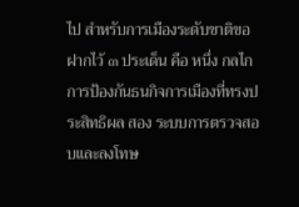ไป สำหรับการเมืองระดับชาติขอฝากไว้ ๓ ประเด็น คือ หนึ่ง กลไกการป้องกันธนกิจการเมืองที่ทรงประสิทธิผล สอง ระบบการตรวจสอบและลงโทษ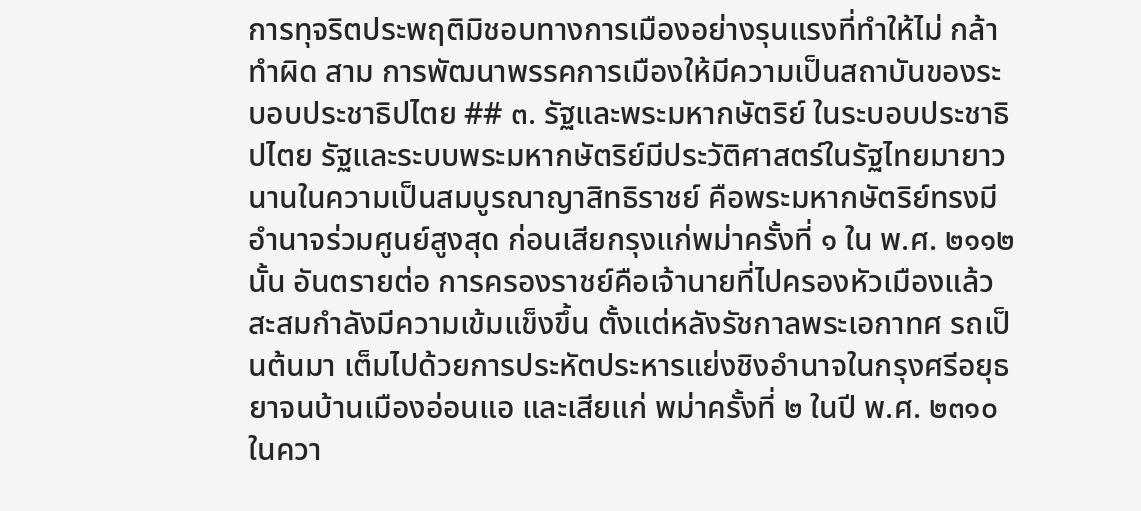การทุจริตประพฤติมิชอบทางการเมืองอย่างรุนแรงที่ทำให้ไม่ กล้าทำผิด สาม การพัฒนาพรรคการเมืองให้มีความเป็นสถาบันของระบอบประชาธิปไตย ## ๓. รัฐและพระมหากษัตริย์ ในระบอบประชาธิปไตย รัฐและระบบพระมหากษัตริย์มีประวัติศาสตร์ในรัฐไทยมายาวนานในความเป็นสมบูรณาญาสิทธิราชย์ คือพระมหากษัตริย์ทรงมีอำนาจร่วมศูนย์สูงสุด ก่อนเสียกรุงแก่พม่าครั้งที่ ๑ ใน พ.ศ. ๒๑๑๒ นั้น อันตรายต่อ การครองราชย์คือเจ้านายที่ไปครองหัวเมืองแล้วสะสมกำลังมีความเข้มแข็งขึ้น ตั้งแต่หลังรัชกาลพระเอกาทศ รถเป็นต้นมา เต็มไปด้วยการประหัตประหารแย่งชิงอำนาจในกรุงศรีอยุธยาจนบ้านเมืองอ่อนแอ และเสียแก่ พม่าครั้งที่ ๒ ในปี พ.ศ. ๒๓๑๐ ในควา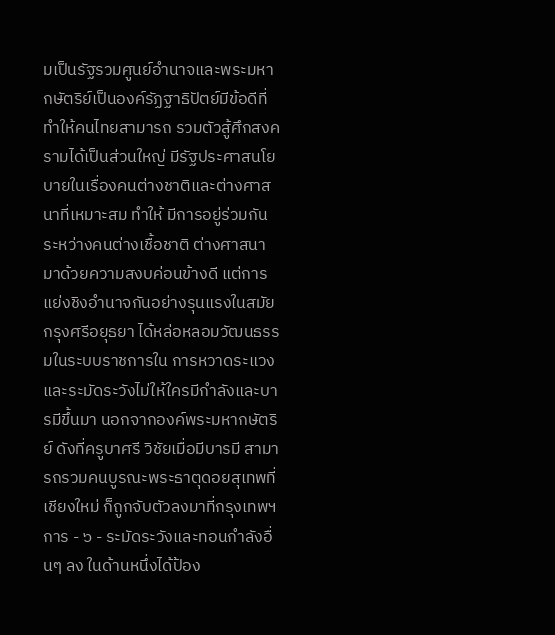มเป็นรัฐรวมศูนย์อำนาจและพระมหากษัตริย์เป็นองค์รัฏฐาธิปัตย์มีข้อดีที่ทำให้คนไทยสามารถ รวมตัวสู้ศึกสงครามได้เป็นส่วนใหญ่ มีรัฐประศาสนโยบายในเรื่องคนต่างชาติและต่างศาสนาที่เหมาะสม ทำให้ มีการอยู่ร่วมกันระหว่างคนต่างเชื้อชาติ ต่างศาสนา มาด้วยความสงบค่อนข้างดี แต่การแย่งชิงอำนาจกันอย่างรุนแรงในสมัยกรุงศรีอยุธยา ได้หล่อหลอมวัฒนธรรมในระบบราชการใน การหวาดระแวงและระมัดระวังไม่ให้ใครมีกำลังและบารมีขึ้นมา นอกจากองค์พระมหากษัตริย์ ดังที่ครูบาศรี วิชัยเมื่อมีบารมี สามารถรวมคนบูรณะพระธาตุดอยสุเทพที่เชียงใหม่ ก็ถูกจับตัวลงมาที่กรุงเทพฯ การ - ๖ - ระมัดระวังและทอนกำลังอื่นๆ ลง ในด้านหนึ่งได้ป้อง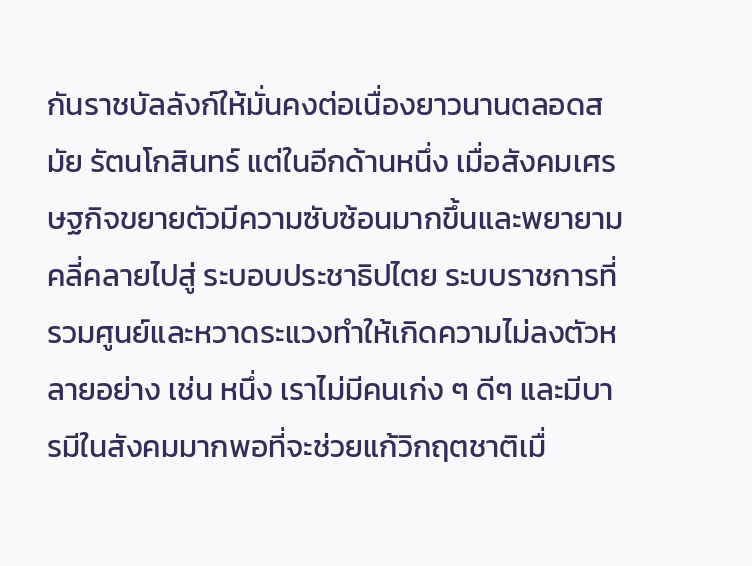กันราชบัลลังก์ให้มั่นคงต่อเนื่องยาวนานตลอดสมัย รัตนโกสินทร์ แต่ในอีกด้านหนึ่ง เมื่อสังคมเศรษฐกิจขยายตัวมีความซับซ้อนมากขึ้นและพยายามคลี่คลายไปสู่ ระบอบประชาธิปไตย ระบบราชการที่รวมศูนย์และหวาดระแวงทำให้เกิดความไม่ลงตัวหลายอย่าง เช่น หนึ่ง เราไม่มีคนเก่ง ๆ ดีๆ และมีบารมีในสังคมมากพอที่จะช่วยแก้วิกฤตชาติเมื่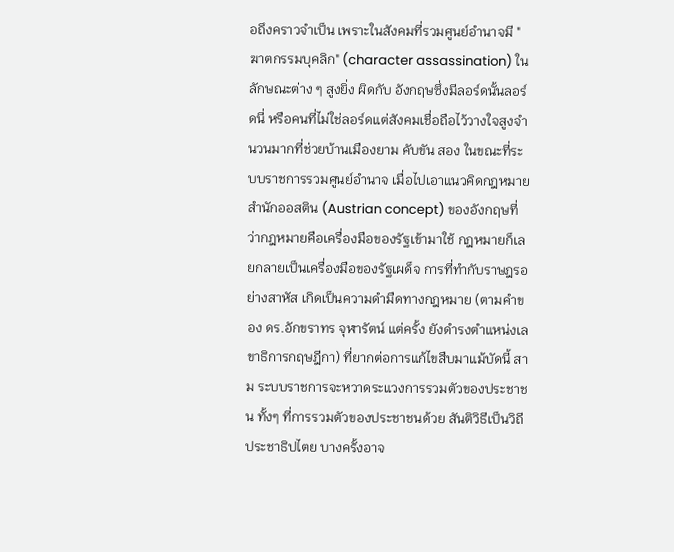อถึงคราวจำเป็น เพราะในสังคมที่รวมศูนย์อำนาจมี "ฆาตกรรมบุคลิก" (character assassination) ในลักษณะต่าง ๆ สูงยิ่ง ผิดกับ อังกฤษซึ่งมีลอร์ดนั้นลอร์ดนี่ หรือคนที่ไม่ใช่ลอร์ดแต่สังคมเชื่อถือไว้วางใจสูงจำนวนมากที่ช่วยบ้านเมืองยาม คับขัน สอง ในขณะที่ระบบราชการรวมศูนย์อำนาจ เมื่อไปเอาแนวคิดกฎหมายสำนักออสติน (Austrian concept) ของอังกฤษที่ว่ากฎหมายคือเครื่องมือของรัฐเข้ามาใช้ กฎหมายก็เลยกลายเป็นเครื่องมือของรัฐเผด็จ การที่ทำกับราษฎรอย่างสาหัส เกิดเป็นความดำมืดทางกฎหมาย (ตามคำของ ดร.อักขราทร จุฬารัตน์ แต่ครั้ง ยังดำรงตำแหน่งเลขาธิการกฤษฎีกา) ที่ยากต่อการแก้ไขสืบมาแม้บัดนี้ สาม ระบบราชการจะหวาดระแวงการรวมตัวของประชาชน ทั้งๆ ที่การรวมตัวของประชาชนด้วย สันติวิธีเป็นวิถีประชาธิปไตย บางครั้งอาจ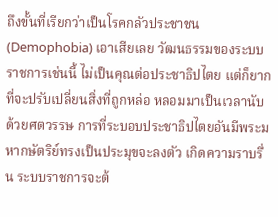ถึงขั้นที่เรียกว่าเป็นโรคกลัวประชาชน (Demophobia) เอาเสียเลย วัฒนธรรมของระบบราชการเช่นนี้ ไม่เป็นคุณต่อประชาธิปไตย แต่ก็ยากที่จะปรับเปลี่ยนสิ่งที่ถูกหล่อ หลอมมาเป็นเวลานับด้วยศตวรรษ การที่ระบอบประชาธิปไตยอันมีพระมหากษัตริย์ทรงเป็นประมุขจะลงตัว เกิดความราบรื่น ระบบราชการจะต้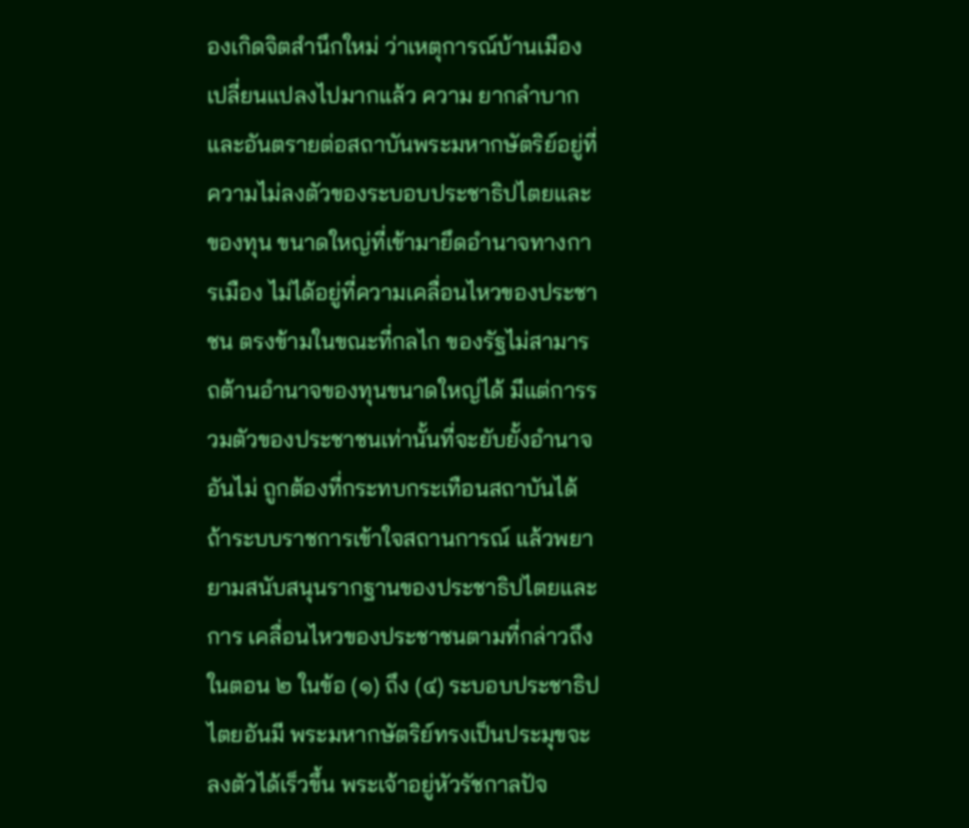องเกิดจิตสำนึกใหม่ ว่าเหตุการณ์บ้านเมืองเปลี่ยนแปลงไปมากแล้ว ความ ยากลำบากและอันตรายต่อสถาบันพระมหากษัตริย์อยู่ที่ความไม่ลงตัวของระบอบประชาธิปไตยและของทุน ขนาดใหญ่ที่เข้ามายึดอำนาจทางการเมือง ไม่ได้อยู่ที่ความเคลื่อนไหวของประชาชน ตรงข้ามในขณะที่กลไก ของรัฐไม่สามารถต้านอำนาจของทุนขนาดใหญ่ได้ มีแต่การรวมตัวของประชาชนเท่านั้นที่จะยับยั้งอำนาจอันไม่ ถูกต้องที่กระทบกระเทือนสถาบันได้ ถ้าระบบราชการเข้าใจสถานการณ์ แล้วพยายามสนับสนุนรากฐานของประชาธิปไตยและการ เคลื่อนไหวของประชาชนตามที่กล่าวถึงในตอน ๒ ในข้อ (๑) ถึง (๔) ระบอบประชาธิปไตยอันมี พระมหากษัตริย์ทรงเป็นประมุขจะลงตัวได้เร็วขึ้น พระเจ้าอยู่หัวรัชกาลปัจ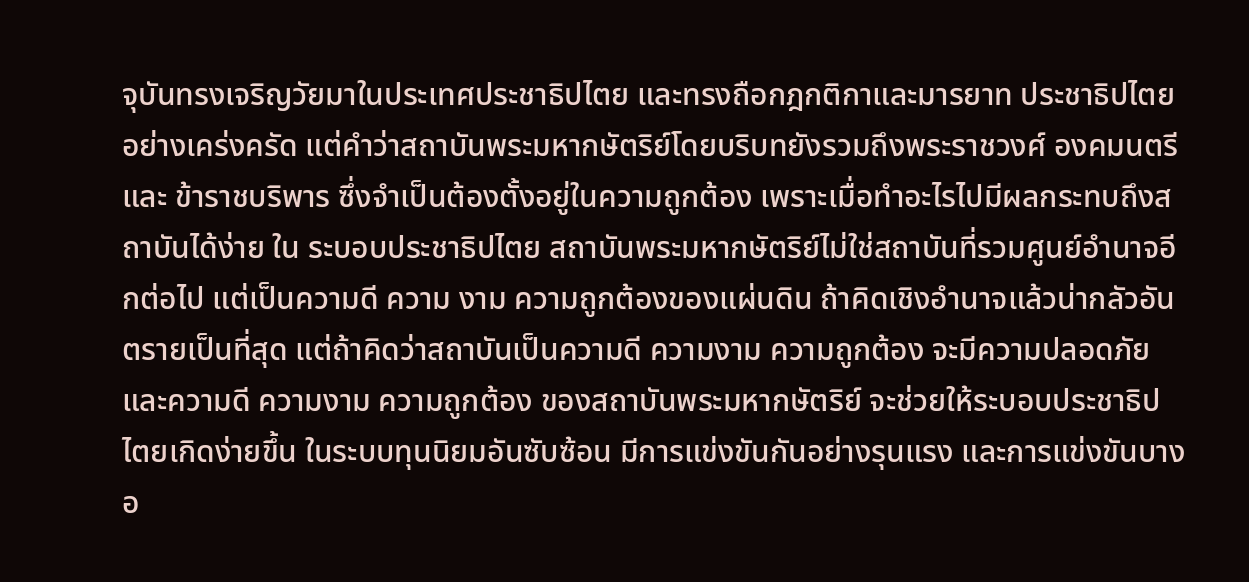จุบันทรงเจริญวัยมาในประเทศประชาธิปไตย และทรงถือกฎกติกาและมารยาท ประชาธิปไตยอย่างเคร่งครัด แต่คำว่าสถาบันพระมหากษัตริย์โดยบริบทยังรวมถึงพระราชวงศ์ องคมนตรี และ ข้าราชบริพาร ซึ่งจำเป็นต้องตั้งอยู่ในความถูกต้อง เพราะเมื่อทำอะไรไปมีผลกระทบถึงสถาบันได้ง่าย ใน ระบอบประชาธิปไตย สถาบันพระมหากษัตริย์ไม่ใช่สถาบันที่รวมศูนย์อำนาจอีกต่อไป แต่เป็นความดี ความ งาม ความถูกต้องของแผ่นดิน ถ้าคิดเชิงอำนาจแล้วน่ากลัวอันตรายเป็นที่สุด แต่ถ้าคิดว่าสถาบันเป็นความดี ความงาม ความถูกต้อง จะมีความปลอดภัย และความดี ความงาม ความถูกต้อง ของสถาบันพระมหากษัตริย์ จะช่วยให้ระบอบประชาธิปไตยเกิดง่ายขึ้น ในระบบทุนนิยมอันซับซ้อน มีการแข่งขันกันอย่างรุนแรง และการแข่งขันบางอ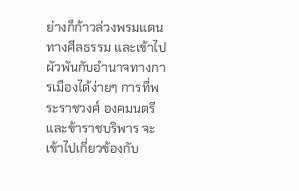ย่างก็ก้าวล่วงพรมแดน ทางศีลธรรม และเข้าไปผัวพันกับอำนาจทางการเมืองได้ง่ายๆ การที่พระราชวงศ์ องคมนตรี และข้าราชบริพาร จะเข้าไปเกี่ยวข้องกับ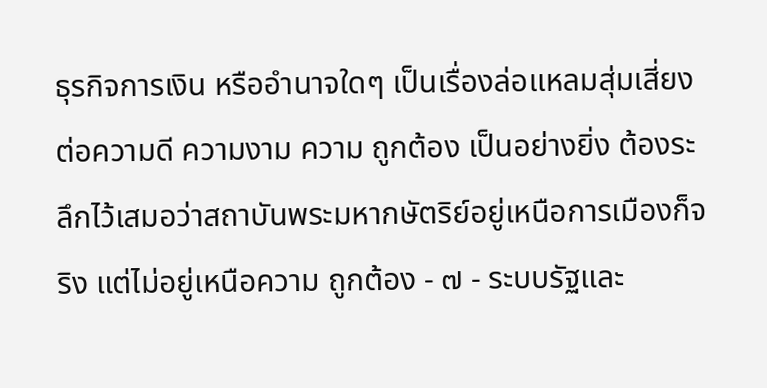ธุรกิจการเงิน หรืออำนาจใดๆ เป็นเรื่องล่อแหลมสุ่มเสี่ยงต่อความดี ความงาม ความ ถูกต้อง เป็นอย่างยิ่ง ต้องระลึกไว้เสมอว่าสถาบันพระมหากษัตริย์อยู่เหนือการเมืองก็จริง แต่ไม่อยู่เหนือความ ถูกต้อง - ๗ - ระบบรัฐและ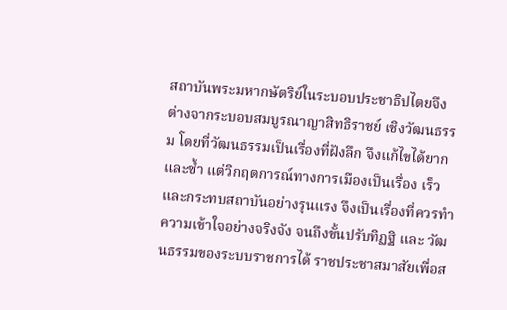สถาบันพระมหากษัตริย์ในระบอบประชาธิปไตยจึงต่างจากระบอบสมบูรณาญาสิทธิราชย์ เชิงวัฒนธรรม โดยที่วัฒนธรรมเป็นเรื่องที่ฝังลึก จึงแก้ไขได้ยากและซ้ำ แต่วิกฤตการณ์ทางการเมืองเป็นเรื่อง เร็ว และกระทบสถาบันอย่างรุนแรง จึงเป็นเรื่องที่ควรทำความเข้าใจอย่างจริงจัง จนถึงขั้นปรับทิฏฐิ และ วัฒนธรรมของระบบราชการได้ ราชประชาสมาสัยเพื่อส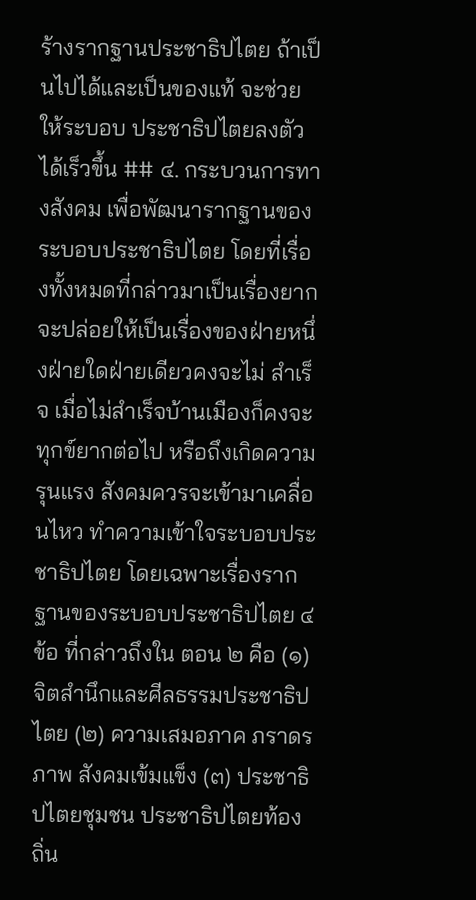ร้างรากฐานประชาธิปไตย ถ้าเป็นไปได้และเป็นของแท้ จะช่วยให้ระบอบ ประชาธิปไตยลงตัวได้เร็วขึ้น ## ๔. กระบวนการทางสังคม เพื่อพัฒนารากฐานของระบอบประชาธิปไตย โดยที่เรื่องทั้งหมดที่กล่าวมาเป็นเรื่องยาก จะปล่อยให้เป็นเรื่องของฝ่ายหนึ่งฝ่ายใดฝ่ายเดียวคงจะไม่ สำเร็จ เมื่อไม่สำเร็จบ้านเมืองก็คงจะทุกข์ยากต่อไป หรือถึงเกิดความรุนแรง สังคมควรจะเข้ามาเคลื่อนไหว ทำความเข้าใจระบอบประชาธิปไตย โดยเฉพาะเรื่องรากฐานของระบอบประชาธิปไตย ๔ ข้อ ที่กล่าวถึงใน ตอน ๒ คือ (๑) จิตสำนึกและศีลธรรมประชาธิปไตย (๒) ความเสมอภาค ภราดรภาพ สังคมเข้มแข็ง (๓) ประชาธิปไตยชุมชน ประชาธิปไตยท้องถิ่น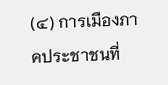(๔) การเมืองภาคประชาชนที่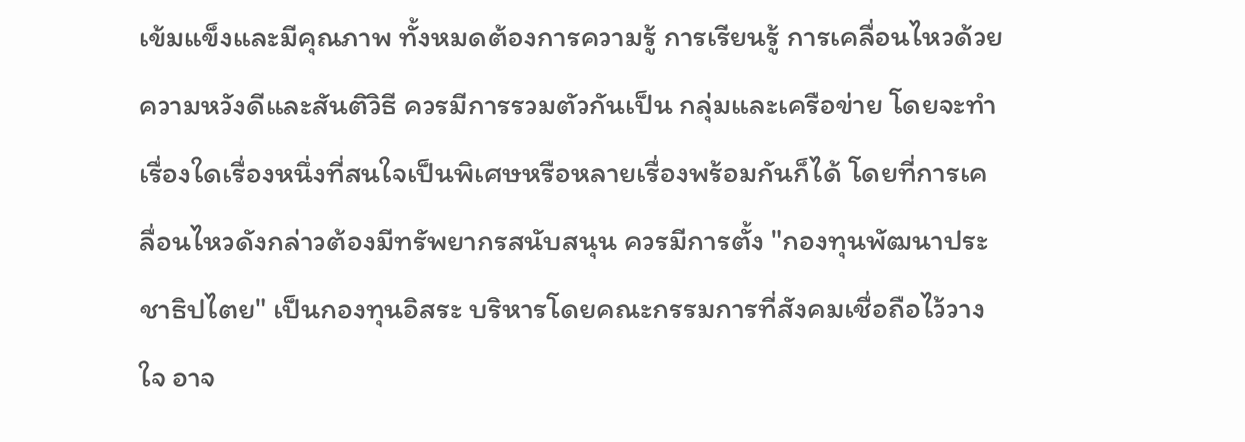เข้มแข็งและมีคุณภาพ ทั้งหมดต้องการความรู้ การเรียนรู้ การเคลื่อนไหวด้วยความหวังดีและสันติวิธี ควรมีการรวมตัวกันเป็น กลุ่มและเครือข่าย โดยจะทำเรื่องใดเรื่องหนึ่งที่สนใจเป็นพิเศษหรือหลายเรื่องพร้อมกันก็ได้ โดยที่การเคลื่อนไหวดังกล่าวต้องมีทรัพยากรสนับสนุน ควรมีการตั้ง "กองทุนพัฒนาประชาธิปไตย" เป็นกองทุนอิสระ บริหารโดยคณะกรรมการที่สังคมเชื่อถือไว้วางใจ อาจ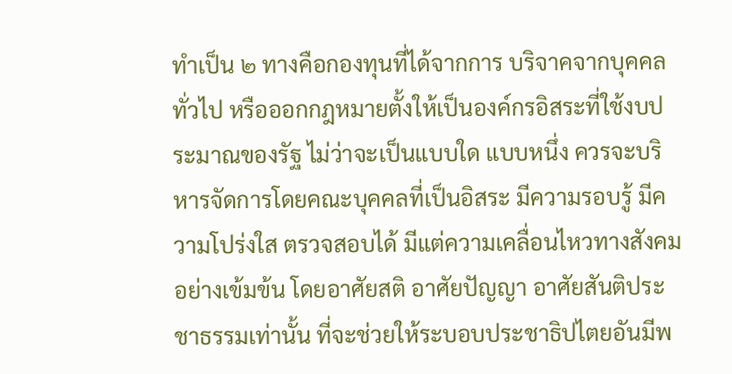ทำเป็น ๒ ทางคือกองทุนที่ได้จากการ บริจาคจากบุคคลทั่วไป หรือออกกฎหมายตั้งให้เป็นองค์กรอิสระที่ใช้งบประมาณของรัฐ ไม่ว่าจะเป็นแบบใด แบบหนึ่ง ควรจะบริหารจัดการโดยคณะบุคคลที่เป็นอิสระ มีความรอบรู้ มีความโปร่งใส ตรวจสอบได้ มีแต่ความเคลื่อนไหวทางสังคมอย่างเข้มข้น โดยอาศัยสติ อาศัยปัญญา อาศัยสันติประชาธรรมเท่านั้น ที่จะช่วยให้ระบอบประชาธิปไตยอันมีพ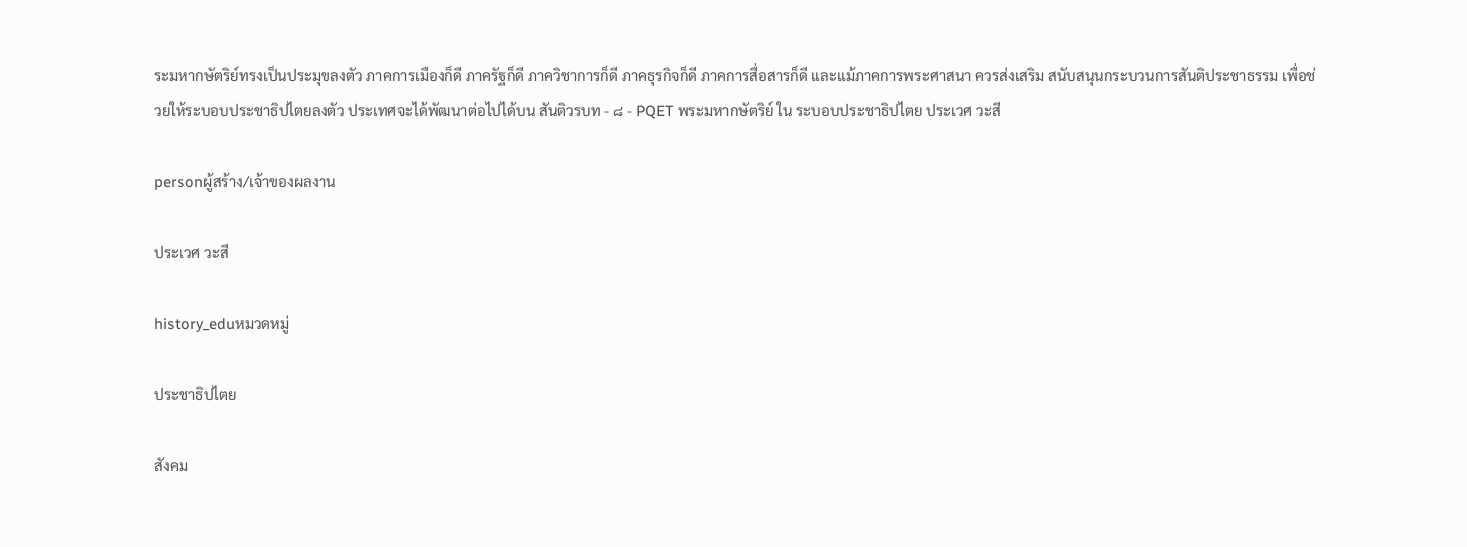ระมหากษัตริย์ทรงเป็นประมุขลงตัว ภาคการเมืองก็ดี ภาครัฐก็ดี ภาควิชาการก็ดี ภาคธุรกิจก็ดี ภาคการสื่อสารก็ดี และแม้ภาคการพระศาสนา ควรส่งเสริม สนับสนุนกระบวนการสันติประชาธรรม เพื่อช่วยให้ระบอบประชาธิปไตยลงตัว ประเทศจะได้พัฒนาต่อไปได้บน สันติวรบท - ๘ - PQET พระมหากษัตริย์ ใน ระบอบประชาธิปไตย ประเวศ วะสี

personผู้สร้าง/เจ้าของผลงาน

ประเวศ วะสี

history_eduหมวดหมู่

ประชาธิปไตย

สังคม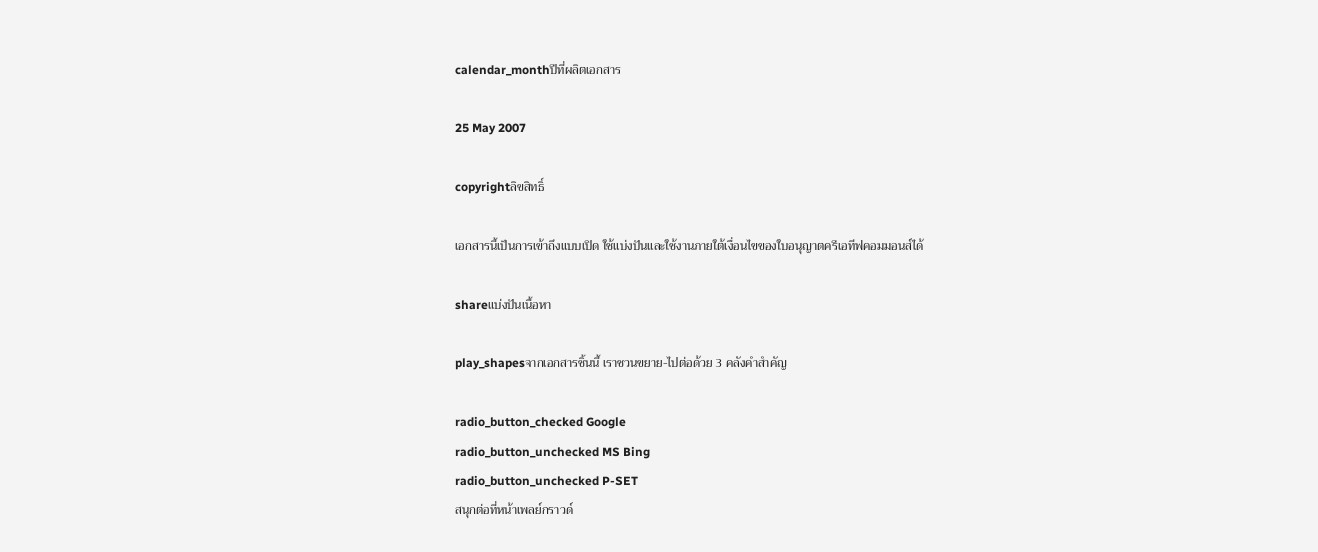calendar_monthปีที่ผลิตเอกสาร

25 May 2007

copyrightลิขสิทธิ์

เอกสารนี้เป็นการเข้าถึงแบบเปิด ใช้แบ่งปันและใช้งานภายใต้เงื่อนไขของใบอนุญาตครีเอทีฟคอมมอนส์ได้

shareแบ่งปันเนื้อหา

play_shapesจากเอกสารชิ้นนี้ เราชวนขยาย-ไปต่อด้วย 3 คลังคำสำคัญ

radio_button_checked Google
radio_button_unchecked MS Bing
radio_button_unchecked P-SET
สนุกต่อที่หน้าเพลย์กราวด์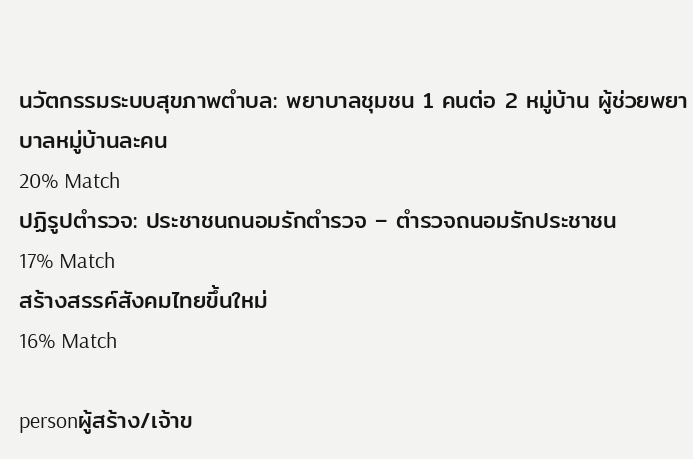นวัตกรรมระบบสุขภาพตำบล: พยาบาลชุมชน 1 คนต่อ 2 หมู่บ้าน ผู้ช่วยพยาบาลหมู่บ้านละคน
20% Match
ปฏิรูปตำรวจ: ประชาชนถนอมรักตำรวจ – ตำรวจถนอมรักประชาชน
17% Match
สร้างสรรค์สังคมไทยขึ้นใหม่
16% Match

personผู้สร้าง/เจ้าข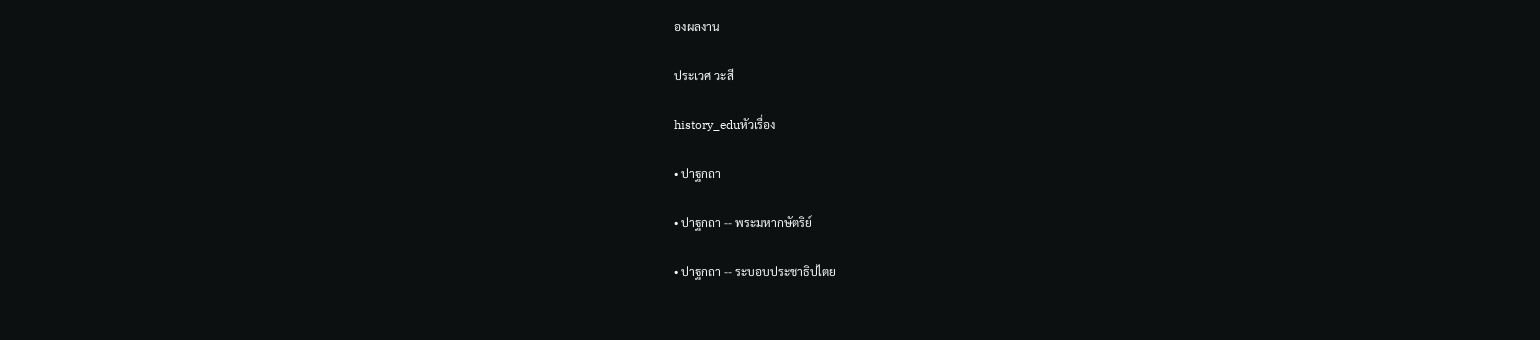องผลงาน

ประเวศ วะสี

history_eduหัวเรื่อง

• ปาฐกถา

• ปาฐกถา -- พระมหากษัตริย์

• ปาฐกถา -- ระบอบประชาธิปไตย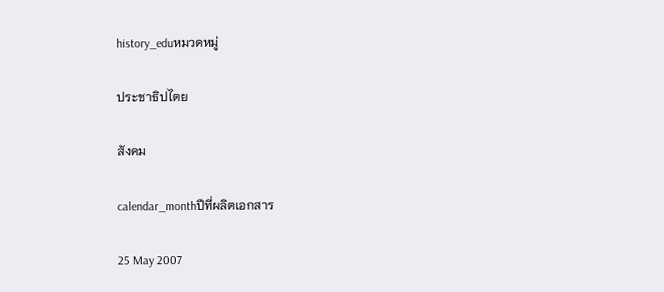history_eduหมวดหมู่

ประชาธิปไตย

สังคม

calendar_monthปีที่ผลิตเอกสาร

25 May 2007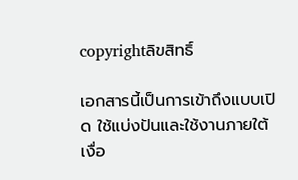copyrightลิขสิทธิ์

เอกสารนี้เป็นการเข้าถึงแบบเปิด ใช้แบ่งปันและใช้งานภายใต้เงื่อ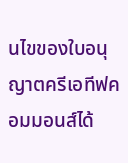นไขของใบอนุญาตครีเอทีฟคอมมอนส์ได้